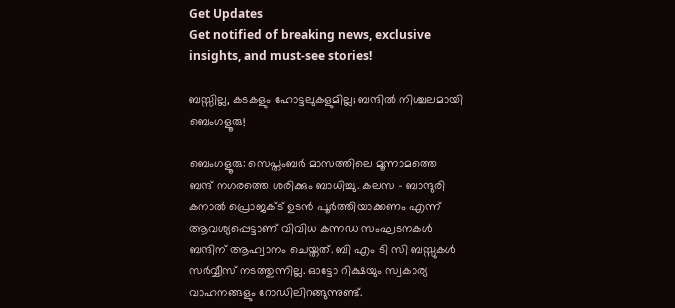Get Updates
Get notified of breaking news, exclusive insights, and must-see stories!

ബസ്സില്ല, കടകളും ഹോട്ടലുകളുമില്ല; ബന്ദില്‍ നിശ്ചലമായി ബെംഗളൂരു!

ബെംഗളൂരു: സെപ്തംബര്‍ മാസത്തിലെ മൂന്നാമത്തെ ബന്ദ് നഗരത്തെ ശരിക്കും ബാധിച്ചു. കലസ - ബാന്ദുരി കനാല്‍ പ്രൊജക്ട് ഉടന്‍ പൂര്‍ത്തിയാക്കണം എന്ന് ആവശ്യപ്പെട്ടാണ് വിവിധ കന്നഡ സംഘടനകള്‍ ബന്ദിന് ആഹ്വാനം ചെയ്തത്. ബി എം ടി സി ബസ്സുകള്‍ സര്‍വ്വീസ് നടത്തുന്നില്ല. ഓട്ടോ റിക്ഷയും സ്വകാര്യ വാഹനങ്ങളും റോഡിലിറങ്ങുന്നുണ്ട്.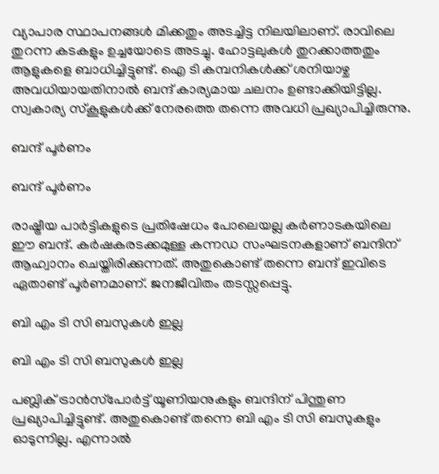വ്യാപാര സ്ഥാപനങ്ങള്‍ മിക്കതും അടച്ചിട്ട നിലയിലാണ്. രാവിലെ തുറന്ന കടകളും ഉച്ചയോടെ അടച്ചു. ഹോട്ടലുകള്‍ തുറക്കാത്തതും ആളുകളെ ബാധിച്ചിട്ടുണ്ട്. ഐ ടി കമ്പനികള്‍ക്ക് ശനിയാഴ്ച അവധിയായതിനാല്‍ ബന്ദ് കാര്യമായ ചലനം ഉണ്ടാക്കിയിട്ടില്ല. സ്വകാര്യ സ്‌കൂളുകള്‍ക്ക് നേരത്തെ തന്നെ അവധി പ്രഖ്യാപിച്ചിരുന്നു.

ബന്ദ് പൂര്‍ണം

ബന്ദ് പൂര്‍ണം

രാഷ്ട്രീയ പാര്‍ട്ടികളുടെ പ്രതിഷേധം പോലെയല്ല കര്‍ണാടകയിലെ ഈ ബന്ദ്. കര്‍ഷകരടക്കമുള്ള കന്നഡ സംഘടനകളാണ് ബന്ദിന് ആഹ്വാനം ചെയ്തിരിക്കുന്നത്. അതുകൊണ്ട് തന്നെ ബന്ദ് ഇവിടെ ഏതാണ്ട് പൂര്‍ണമാണ്. ജനജീവിതം തടസ്സപ്പെട്ടു.

ബി എം ടി സി ബസുകള്‍ ഇല്ല

ബി എം ടി സി ബസുകള്‍ ഇല്ല

പബ്ലിക് ട്രാന്‍സ്‌പോര്‍ട്ട് യൂണിയനുകളും ബന്ദിന് പിന്തുണ പ്രഖ്യാപിച്ചിട്ടുണ്ട്. അതുകൊണ്ട് തന്നെ ബി എം ടി സി ബസുകളും ഓടുന്നില്ല. എന്നാല്‍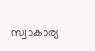സ്വാകാര്യ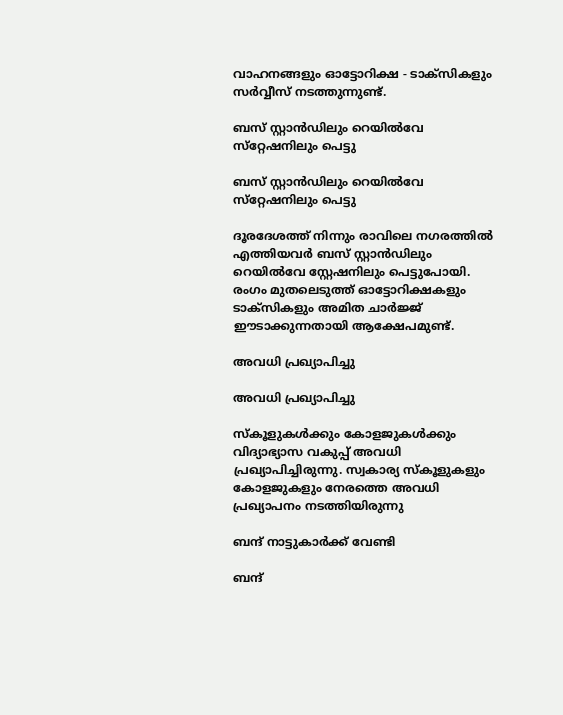വാഹനങ്ങളും ഓട്ടോറിക്ഷ - ടാക്‌സികളും സര്‍വ്വീസ് നടത്തുന്നുണ്ട്.

ബസ് സ്റ്റാന്‍ഡിലും റെയില്‍വേ സ്‌റ്റേഷനിലും പെട്ടു

ബസ് സ്റ്റാന്‍ഡിലും റെയില്‍വേ സ്‌റ്റേഷനിലും പെട്ടു

ദൂരദേശത്ത് നിന്നും രാവിലെ നഗരത്തില്‍ എത്തിയവര്‍ ബസ് സ്റ്റാന്‍ഡിലും റെയില്‍വേ സ്റ്റേഷനിലും പെട്ടുപോയി. രംഗം മുതലെടുത്ത് ഓട്ടോറിക്ഷകളും ടാക്‌സികളും അമിത ചാര്‍ജ്ജ് ഈടാക്കുന്നതായി ആക്ഷേപമുണ്ട്.

അവധി പ്രഖ്യാപിച്ചു

അവധി പ്രഖ്യാപിച്ചു

സ്‌കൂളുകള്‍ക്കും കോളജുകള്‍ക്കും വിദ്യാഭ്യാസ വകുപ്പ് അവധി പ്രഖ്യാപിച്ചിരുന്നു. സ്വകാര്യ സ്‌കൂളുകളും കോളജുകളും നേരത്തെ അവധി പ്രഖ്യാപനം നടത്തിയിരുന്നു

ബന്ദ് നാട്ടുകാര്‍ക്ക് വേണ്ടി

ബന്ദ്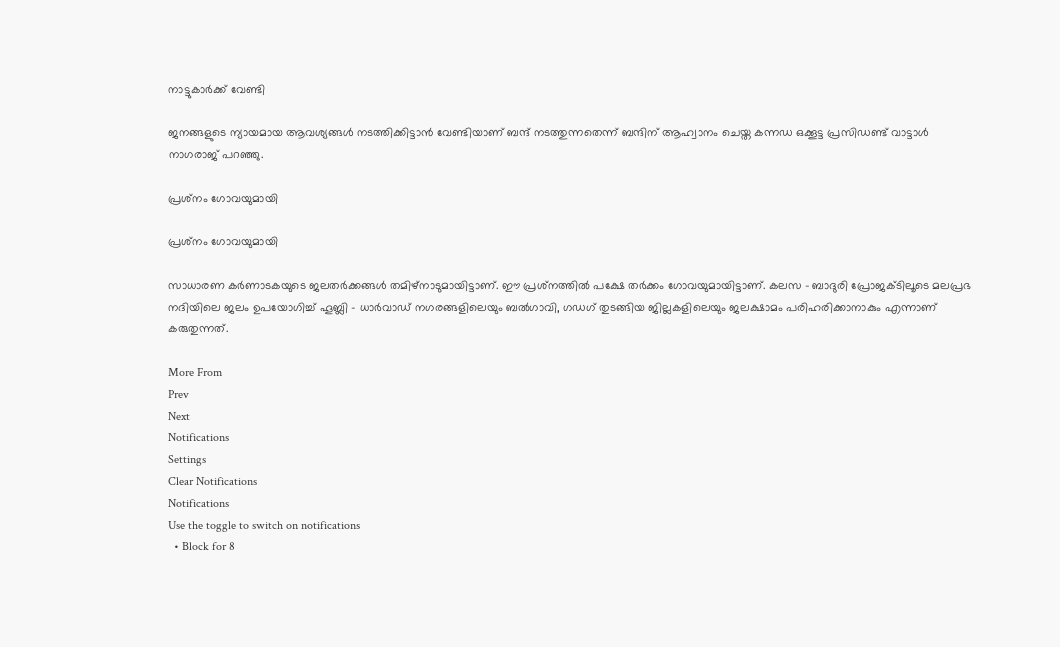നാട്ടുകാര്‍ക്ക് വേണ്ടി

ജനങ്ങളുടെ ന്യായമായ ആവശ്യങ്ങള്‍ നടത്തിക്കിട്ടാന്‍ വേണ്ടിയാണ് ബന്ദ് നടത്തുന്നതെന്ന് ബന്ദിന് ആഹ്വാനം ചെയ്ത കന്നഡ ഒക്കൂട്ട പ്രസിഡണ്ട് വാട്ടാള്‍ നാഗരാജ് പറഞ്ഞു.

പ്രശ്‌നം ഗോവയുമായി

പ്രശ്‌നം ഗോവയുമായി

സാധാരണ കര്‍ണാടകയുടെ ജലതര്‍ക്കങ്ങള്‍ തമിഴ്‌നാടുമായിട്ടാണ്. ഈ പ്രശ്‌നത്തില്‍ പക്ഷേ തര്‍ക്കം ഗോവയുമായിട്ടാണ്. കലസ - ബാദുരി പ്രോജക്ടിലൂടെ മലപ്രഭ നദിയിലെ ജലം ഉപയോഗിച്ച് ഹൂബ്ലി - ധാര്‍വാഡ് നഗരങ്ങളിലെയും ബല്‍ഗാവി, ഗഡഗ് തുടങ്ങിയ ജില്ലകളിലെയും ജലക്ഷാമം പരിഹരിക്കാനാകും എന്നാണ് കരുതുന്നത്.

More From
Prev
Next
Notifications
Settings
Clear Notifications
Notifications
Use the toggle to switch on notifications
  • Block for 8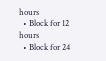hours
  • Block for 12 hours
  • Block for 24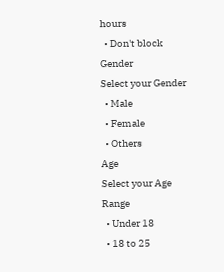hours
  • Don't block
Gender
Select your Gender
  • Male
  • Female
  • Others
Age
Select your Age Range
  • Under 18
  • 18 to 25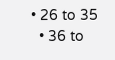• 26 to 35
  • 36 to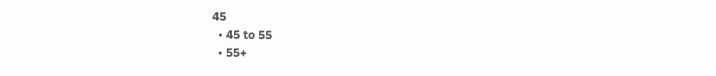45
  • 45 to 55
  • 55+